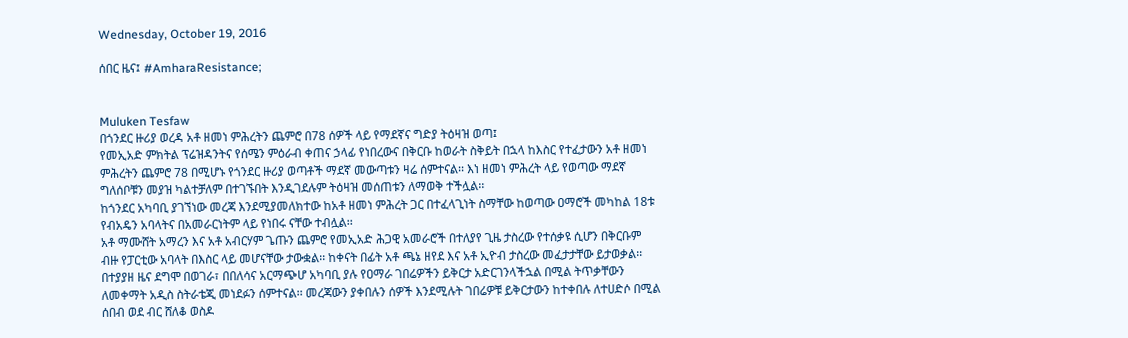Wednesday, October 19, 2016

ሰበር ዜና፤ #AmharaResistance;


Muluken Tesfaw
በጎንደር ዙሪያ ወረዳ አቶ ዘመነ ምሕረትን ጨምሮ በ78 ሰዎች ላይ የማደኛና ግድያ ትዕዛዝ ወጣ፤
የመኢአድ ምክትል ፕሬዝዳንትና የሰሜን ምዕራብ ቀጠና ኃላፊ የነበረውና በቅርቡ ከወራት ስቅይት በኋላ ከእስር የተፈታውን አቶ ዘመነ ምሕረትን ጨምሮ 78 በሚሆኑ የጎንደር ዙሪያ ወጣቶች ማደኛ መውጣቱን ዛሬ ሰምተናል፡፡ እነ ዘመነ ምሕረት ላይ የወጣው ማደኛ ግለሰቦቹን መያዝ ካልተቻለም በተገኙበት እንዲገደሉም ትዕዛዝ መሰጠቱን ለማወቅ ተችሏል፡፡
ከጎንደር አካባቢ ያገኘነው መረጃ እንደሚያመለክተው ከአቶ ዘመነ ምሕረት ጋር በተፈላጊነት ስማቸው ከወጣው ዐማሮች መካከል 18ቱ የብአዴን አባላትና በአመራርነትም ላይ የነበሩ ናቸው ተብሏል፡፡
አቶ ማሙሸት አማረን እና አቶ አብርሃም ጌጡን ጨምሮ የመኢአድ ሕጋዊ አመራሮች በተለያየ ጊዜ ታስረው የተሰቃዩ ሲሆን በቅርቡም ብዙ የፓርቲው አባላት በእስር ላይ መሆናቸው ታውቋል፡፡ ከቀናት በፊት አቶ ጫኔ ዘየደ እና አቶ ኢዮብ ታስረው መፈታታቸው ይታወቃል፡፡
በተያያዘ ዜና ደግሞ በወገራ፣ በበለሳና አርማጭሆ አካባቢ ያሉ የዐማራ ገበሬዎችን ይቅርታ አድርገንላችኋል በሚል ትጥቃቸውን ለመቀማት አዲስ ስትራቴጂ መነደፉን ሰምተናል፡፡ መረጃውን ያቀበሉን ሰዎች እንደሚሉት ገበሬዎቹ ይቅርታውን ከተቀበሉ ለተሀድሶ በሚል ሰበብ ወደ ብር ሸለቆ ወስዶ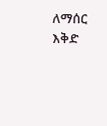ለማሰር እቅድ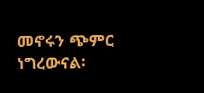መኖሩን ጭምር ነግረውናል፡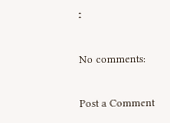፡

No comments:

Post a Comment